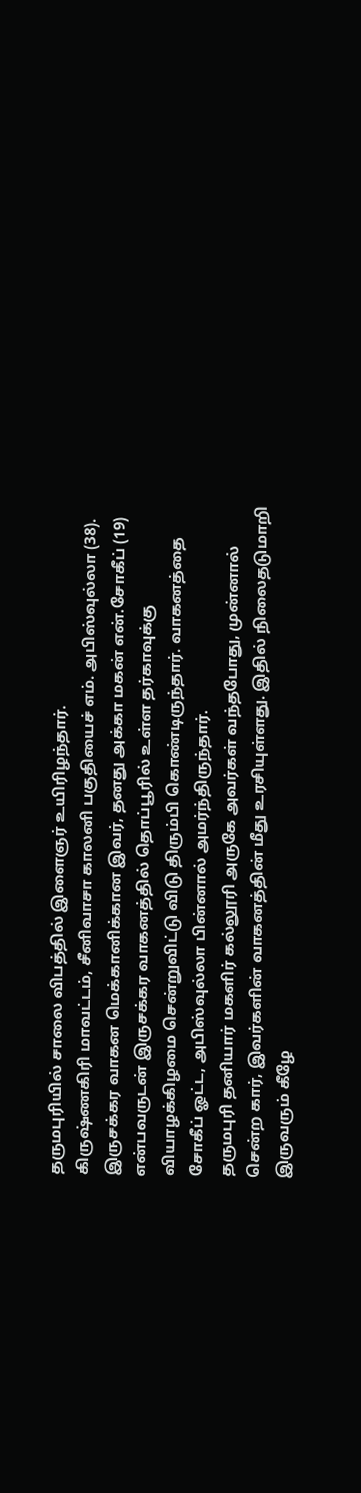தருமபுரியில் சாலை விபத்தில் இளைஞர் உயிரிழந்தார்.
கிருஷ்ணகிரி மாவட்டம், சீனிவாசா காலனி பகுதியைச் எம். அபிஸ்வுல்லா (38). இருசக்கர வாகன மெக்கானிக்கான இவர், தனது அக்கா மகன் என்.சோகீப் (19) என்பவருடன் இருசக்கர வாகனத்தில் தொப்பூரில் உள்ள தர்காவுக்கு வியாழக்கிழமை சென்றுவிட்டு விடு திரும்பி கொண்டிருந்தார். வாகனத்தை சோகீப் ஓட்ட, அபிஸ்வுல்லா பின்னால் அமர்ந்திருந்தார்.
தருமபுரி தனியார் மகளிர் கல்லூரி அருகே அவர்கள் வந்தபோது, முன்னால் சென்ற கார், இவர்களின் வாகனத்தின் மீது உரசியுள்ளது. இதில் நிலைதடுமாறி இருவரும் கீழே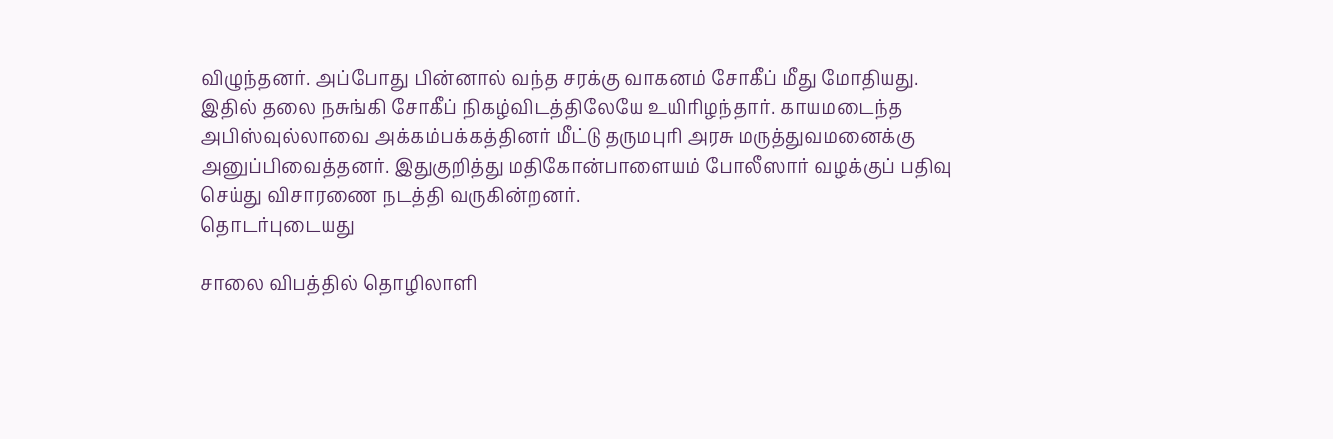விழுந்தனர். அப்போது பின்னால் வந்த சரக்கு வாகனம் சோகீப் மீது மோதியது.
இதில் தலை நசுங்கி சோகீப் நிகழ்விடத்திலேயே உயிரிழந்தார். காயமடைந்த அபிஸ்வுல்லாவை அக்கம்பக்கத்தினர் மீட்டு தருமபுரி அரசு மருத்துவமனைக்கு அனுப்பிவைத்தனர். இதுகுறித்து மதிகோன்பாளையம் போலீஸார் வழக்குப் பதிவு செய்து விசாரணை நடத்தி வருகின்றனர்.
தொடர்புடையது

சாலை விபத்தில் தொழிலாளி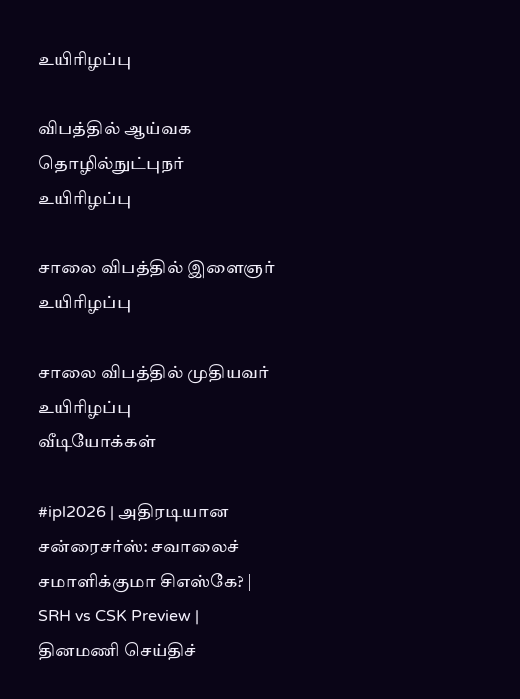உயிரிழப்பு

விபத்தில் ஆய்வக தொழில்நுட்புநர் உயிரிழப்பு

சாலை விபத்தில் இளைஞர் உயிரிழப்பு

சாலை விபத்தில் முதியவர் உயிரிழப்பு
வீடியோக்கள்

#ipl2026 | அதிரடியான சன்ரைசர்ஸ்: சவாலைச் சமாளிக்குமா சிஎஸ்கே? | SRH vs CSK Preview |
தினமணி செய்திச்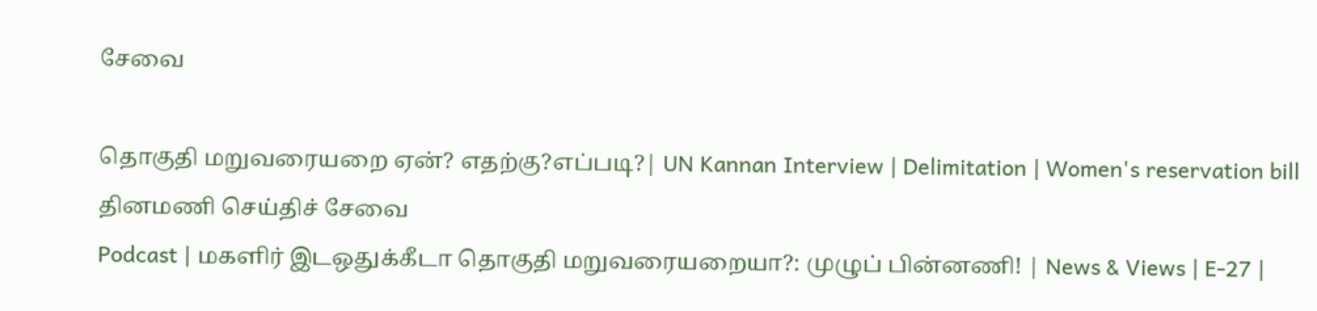சேவை

தொகுதி மறுவரையறை ஏன்? எதற்கு?எப்படி?| UN Kannan Interview | Delimitation | Women's reservation bill
தினமணி செய்திச் சேவை
Podcast | மகளிர் இடஒதுக்கீடா தொகுதி மறுவரையறையா?: முழுப் பின்னணி! | News & Views | E-27 |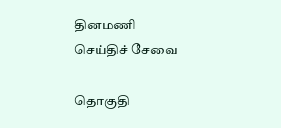தினமணி செய்திச் சேவை

தொகுதி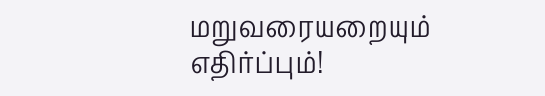மறுவரையறையும் எதிர்ப்பும்!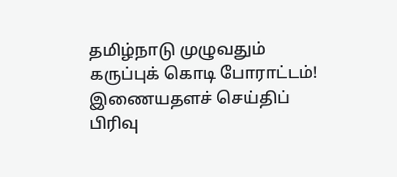தமிழ்நாடு முழுவதும் கருப்புக் கொடி போராட்டம்!
இணையதளச் செய்திப் பிரிவு